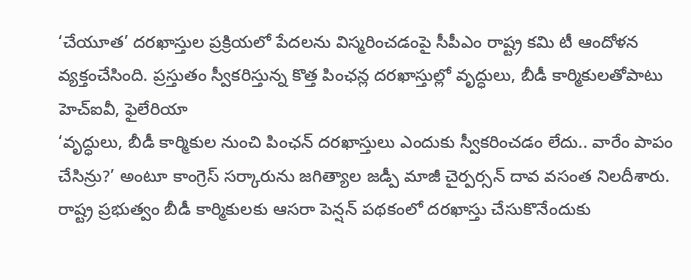‘చేయూత’ దరఖాస్తుల ప్రక్రియలో పేదలను విస్మరించడంపై సీపీఎం రాష్ట్ర కమి టీ ఆందోళన వ్యక్తంచేసింది. ప్రస్తుతం స్వీకరిస్తున్న కొత్త పింఛన్ల దరఖాస్తుల్లో వృద్ధులు, బీడీ కార్మికులతోపాటు హెచ్ఐవీ, ఫైలేరియా
‘వృద్ధులు, బీడీ కార్మికుల నుంచి పింఛన్ దరఖాస్తులు ఎందుకు స్వీకరించడం లేదు.. వారేం పాపం చేసిన్రు?’ అంటూ కాంగ్రెస్ సర్కారును జగిత్యాల జడ్పీ మాజీ చైర్పర్సన్ దావ వసంత నిలదీశారు.
రాష్ట్ర ప్రభుత్వం బీడీ కార్మికులకు ఆసరా పెన్షన్ పథకంలో దరఖాస్తు చేసుకొనేందుకు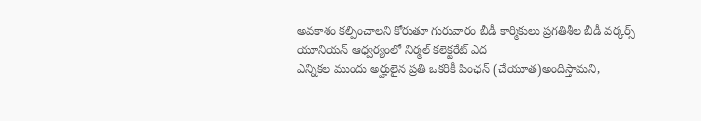అవకాశం కల్పించాలని కోరుతూ గురువారం బీడీ కార్మికులు ప్రగతిశీల బీడీ వర్కర్స్ యూనియన్ ఆధ్వర్యంలో నిర్మల్ కలెక్టరేట్ ఎద
ఎన్నికల ముందు అర్హులైన ప్రతి ఒకరికీ పింఛన్ (చేయూత)అందిస్తామని,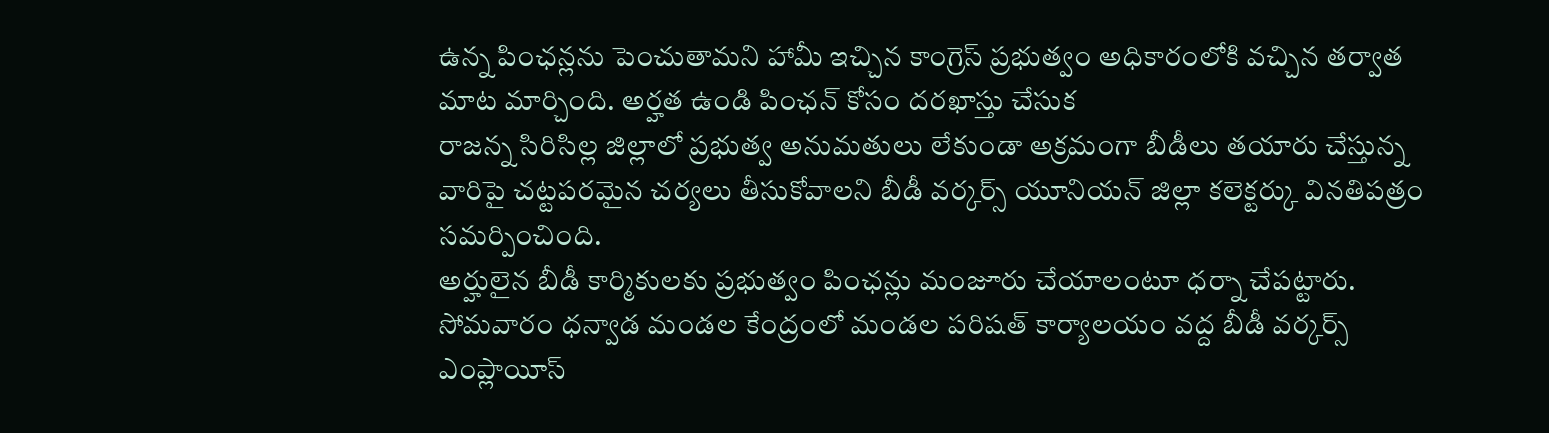ఉన్న పింఛన్లను పెంచుతామని హామీ ఇచ్చిన కాంగ్రెస్ ప్రభుత్వం అధికారంలోకి వచ్చిన తర్వాత మాట మార్చింది. అర్హత ఉండి పింఛన్ కోసం దరఖాస్తు చేసుక
రాజన్న సిరిసిల్ల జిల్లాలో ప్రభుత్వ అనుమతులు లేకుండా అక్రమంగా బీడీలు తయారు చేస్తున్న వారిపై చట్టపరమైన చర్యలు తీసుకోవాలని బీడీ వర్కర్స్ యూనియన్ జిల్లా కలెక్టర్కు వినతిపత్రం సమర్పించింది.
అర్హులైన బీడీ కార్మికులకు ప్రభుత్వం పింఛన్లు మంజూరు చేయాలంటూ ధర్నా చేపట్టారు. సోమవారం ధన్వాడ మండల కేంద్రంలో మండల పరిషత్ కార్యాలయం వద్ద బీడీ వర్కర్స్ ఎంప్లాయీస్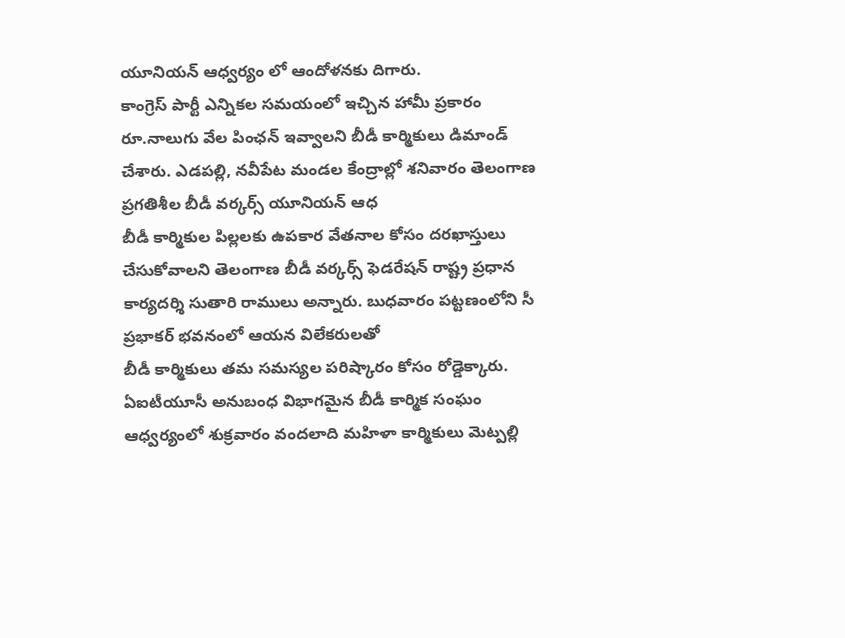యూనియన్ ఆధ్వర్యం లో ఆందోళనకు దిగారు.
కాంగ్రెస్ పార్టీ ఎన్నికల సమయంలో ఇచ్చిన హామీ ప్రకారం రూ.నాలుగు వేల పింఛన్ ఇవ్వాలని బీడీ కార్మికులు డిమాండ్ చేశారు. ఎడపల్లి, నవీపేట మండల కేంద్రాల్లో శనివారం తెలంగాణ ప్రగతిశీల బీడీ వర్కర్స్ యూనియన్ ఆధ
బీడీ కార్మికుల పిల్లలకు ఉపకార వేతనాల కోసం దరఖాస్తులు చేసుకోవాలని తెలంగాణ బీడీ వర్కర్స్ ఫెడరేషన్ రాష్ట్ర ప్రధాన కార్యదర్శి సుతారి రాములు అన్నారు. బుధవారం పట్టణంలోని సీ ప్రభాకర్ భవనంలో ఆయన విలేకరులతో
బీడీ కార్మికులు తమ సమస్యల పరిష్కారం కోసం రోడ్డెక్కారు. ఏఐటీయూసీ అనుబంధ విభాగమైన బీడీ కార్మిక సంఘం ఆధ్వర్యంలో శుక్రవారం వందలాది మహిళా కార్మికులు మెట్పల్లి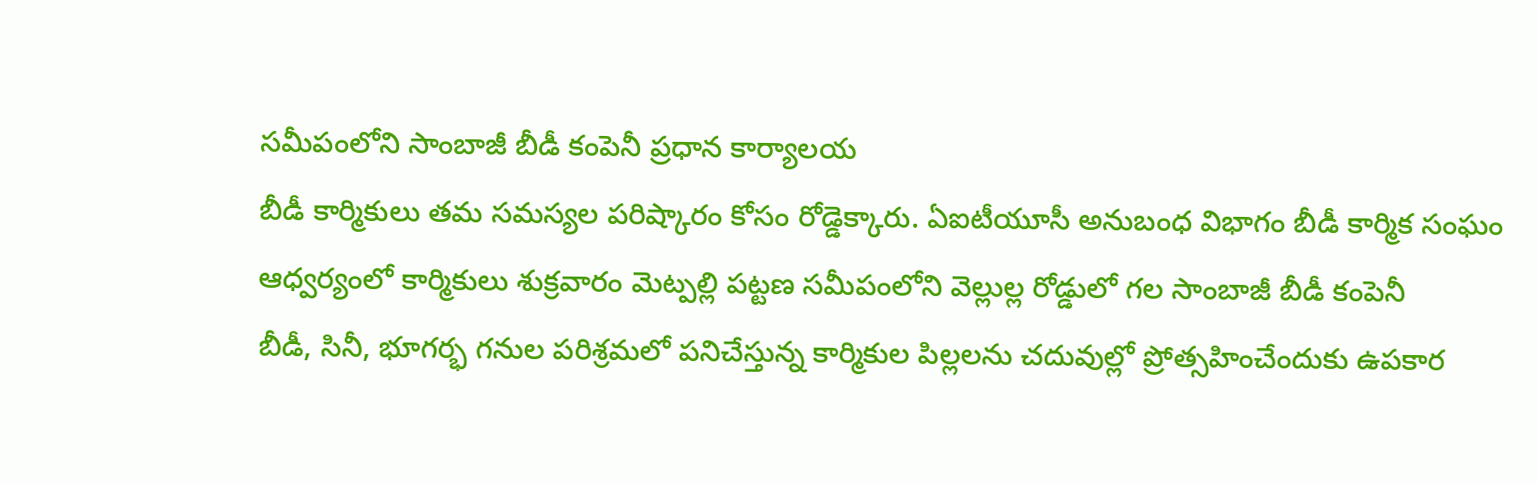సమీపంలోని సాంబాజీ బీడీ కంపెనీ ప్రధాన కార్యాలయ
బీడీ కార్మికులు తమ సమస్యల పరిష్కారం కోసం రోడ్డెక్కారు. ఏఐటీయూసీ అనుబంధ విభాగం బీడీ కార్మిక సంఘం ఆధ్వర్యంలో కార్మికులు శుక్రవారం మెట్పల్లి పట్టణ సమీపంలోని వెల్లుల్ల రోడ్డులో గల సాంబాజీ బీడీ కంపెనీ
బీడీ, సినీ, భూగర్భ గనుల పరిశ్రమలో పనిచేస్తున్న కార్మికుల పిల్లలను చదువుల్లో ప్రోత్సహించేందుకు ఉపకార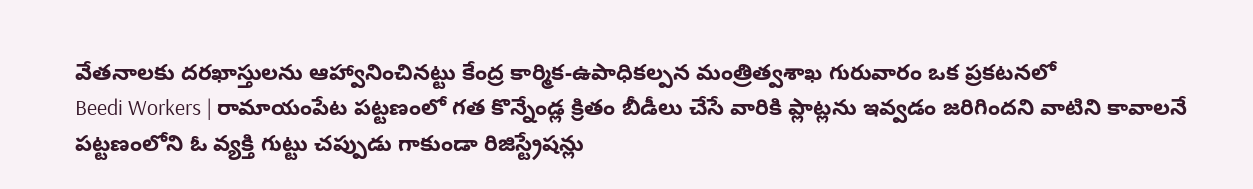వేతనాలకు దరఖాస్తులను ఆహ్వానించినట్టు కేంద్ర కార్మిక-ఉపాధికల్పన మంత్రిత్వశాఖ గురువారం ఒక ప్రకటనలో
Beedi Workers | రామాయంపేట పట్టణంలో గత కొన్నేండ్ల క్రితం బీడీలు చేసే వారికి ప్లాట్లను ఇవ్వడం జరిగిందని వాటిని కావాలనే పట్టణంలోని ఓ వ్యక్తి గుట్టు చప్పుడు గాకుండా రిజిస్ట్రేషన్లు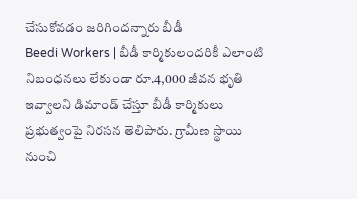చేసుకోవడం జరిగిందన్నారు బీడీ
Beedi Workers | బీడీ కార్మికులందరికీ ఎలాంటి నిబంధనలు లేకుండా రూ.4,000 జీవన భృతి ఇవ్వాలని డిమాండ్ చేస్తూ బీడీ కార్మికులు ప్రభుత్వంపై నిరసన తెలిపారు. గ్రామీణ స్థాయి నుంచి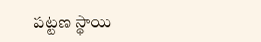పట్టణ స్థాయి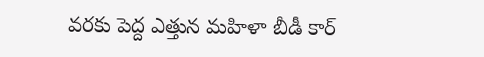వరకు పెద్ద ఎత్తున మహిళా బీడీ కార్